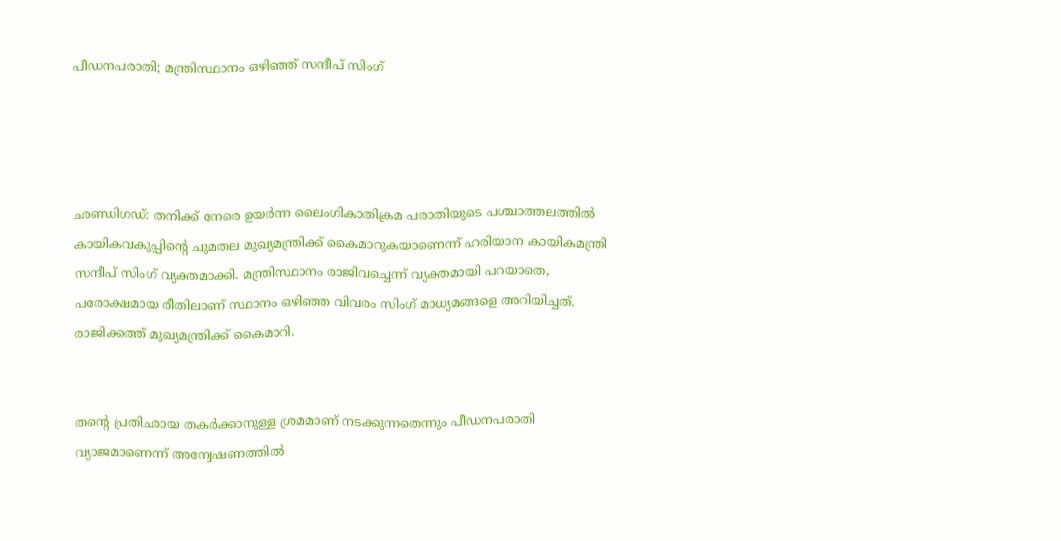പീഡനപരാതി; മന്ത്രിസ്ഥാനം ഒഴിഞ്ഞ് സന്ദീപ് സിംഗ്




ഛണ്ഡിഗഡ്: തനിക്ക് നേരെ ഉയർന്ന ലൈംഗികാതിക്രമ പരാതിയുടെ പശ്ചാത്തലത്തിൽ കായികവകുപ്പിന്‍റെ ചുമതല മുഖ്യമന്ത്രിക്ക് കൈമാറുകയാണെന്ന് ഹരിയാന കായികമന്ത്രി സന്ദീപ് സിംഗ് വ്യക്തമാക്കി. മന്ത്രിസ്ഥാനം രാജിവച്ചെന്ന് വ്യക്തമായി പറയാതെ, പരോക്ഷമായ രീതിലാണ് സ്ഥാനം ഒഴിഞ്ഞ വിവരം സിംഗ് മാധ്യമങ്ങളെ അറിയിച്ചത്. രാജിക്കത്ത് മുഖ്യമന്ത്രിക്ക് കൈമാറി.


തന്‍റെ പ്രതിഛായ തകർക്കാനുള്ള ശ്രമമാണ് നടക്കുന്നതെന്നും പീഡനപരാതി വ്യാജമാണെന്ന് അന്വേഷണത്തിൽ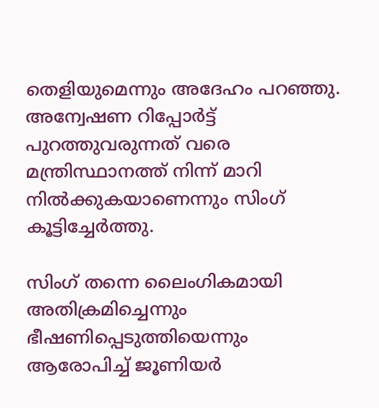തെളിയുമെന്നും അദേഹം പറഞ്ഞു. അന്വേഷണ റിപ്പോർട്ട് പുറത്തുവരുന്നത് വരെ മന്ത്രിസ്ഥാനത്ത് നിന്ന് മാറി നിൽക്കുകയാണെന്നും സിംഗ് കൂട്ടിച്ചേർത്തു.

സിംഗ് തന്നെ ലൈംഗികമായി അതിക്രമിച്ചെന്നും ഭീഷണിപ്പെടുത്തിയെന്നും ആരോപിച്ച് ജൂണിയർ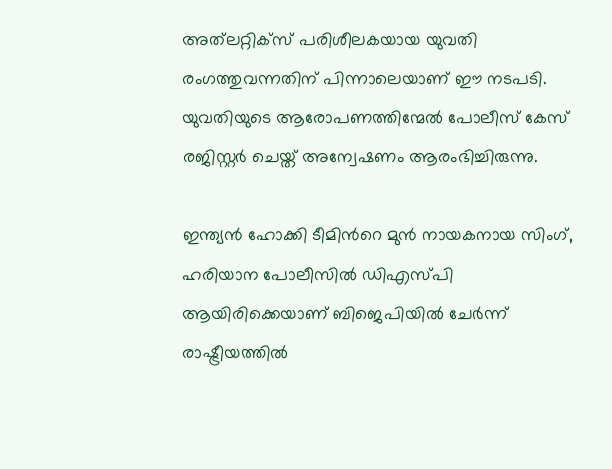അത്‌ലറ്റിക്സ് പരിശീലകയായ യുവതി രംഗത്തുവന്നതിന് പിന്നാലെയാണ് ഈ നടപടി. യുവതിയുടെ ആരോപണത്തിന്മേൽ പോലീസ് കേസ് രജിസ്റ്റർ ചെയ്ത് അന്വേഷണം ആരംഭിച്ചിരുന്നു.

ഇന്ത്യൻ ഹോക്കി ടീമിന്‍റെ മുൻ നായകനായ സിംഗ്, ഹരിയാന പോലീസിൽ ഡിഎസ്പി ആയിരിക്കെയാണ് ബിജെപിയിൽ ചേർന്ന് രാഷ്ട്രീയത്തിൽ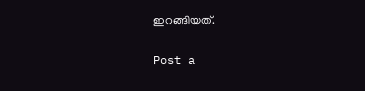ഇറങ്ങിയത്.

Post a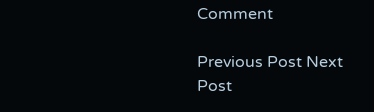Comment

Previous Post Next Post